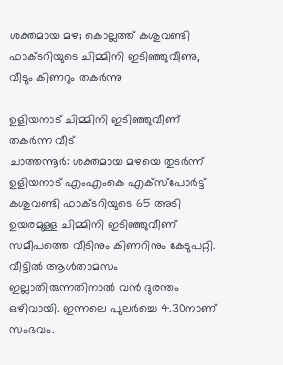ശക്തമായ മഴ; കൊല്ലത്ത് കശുവണ്ടി ഫാക്ടറിയുടെ ചിമ്മിനി ഇടിഞ്ഞുവീണു, വീടും കിണറും തകർന്നു

ഉളിയനാട് ചിമ്മിനി ഇടിഞ്ഞുവീണ് തകർന്ന വീട്
ചാത്തന്നൂർ: ശക്തമായ മഴയെ തുടർന്ന് ഉളിയനാട് എംഎംകെ എക്സ്പോർട്ട് കശുവണ്ടി ഫാക്ടറിയുടെ 65 അടി ഉയരമുള്ള ചിമ്മിനി ഇടിഞ്ഞുവീണ് സമീപത്തെ വീടിനും കിണറിനും കേടുപറ്റി. വീട്ടിൽ ആൾതാമസം ഇല്ലാതിരുന്നതിനാൽ വൻ ദുരന്തം ഒഴിവായി. ഇന്നലെ പുലർച്ചെ 4.30നാണ് സംഭവം.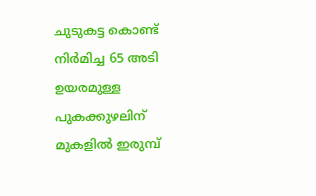ചുടുകട്ട കൊണ്ട് നിർമിച്ച 65 അടി ഉയരമുള്ള പുകക്കുഴലിന് മുകളിൽ ഇരുമ്പ്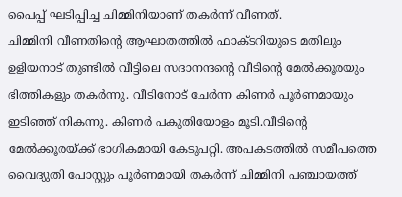പൈപ്പ് ഘടിപ്പിച്ച ചിമ്മിനിയാണ് തകർന്ന് വീണത്.
ചിമ്മിനി വീണതിൻ്റെ ആഘാതത്തിൽ ഫാക്ടറിയുടെ മതിലും ഉളിയനാട് തുണ്ടിൽ വീട്ടിലെ സദാനന്ദൻ്റെ വീടിൻ്റെ മേൽക്കൂരയും ഭിത്തികളും തകർന്നു. വീടിനോട് ചേർന്ന കിണർ പൂർണമായും ഇടിഞ്ഞ് നികന്നു. കിണർ പകുതിയോളം മൂടി.വീടിൻ്റെ മേൽക്കൂരയ്ക്ക് ഭാഗികമായി കേടുപറ്റി. അപകടത്തിൽ സമീപത്തെ വൈദ്യുതി പോസ്റ്റും പൂർണമായി തകർന്ന് ചിമ്മിനി പഞ്ചായത്ത്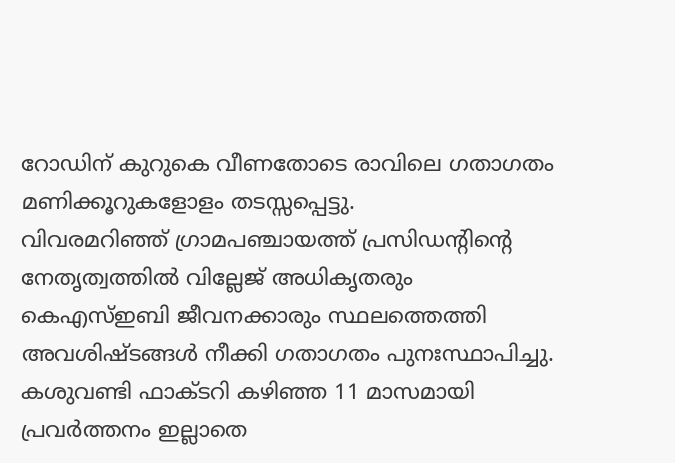റോഡിന് കുറുകെ വീണതോടെ രാവിലെ ഗതാഗതം മണിക്കൂറുകളോളം തടസ്സപ്പെട്ടു.
വിവരമറിഞ്ഞ് ഗ്രാമപഞ്ചായത്ത് പ്രസിഡൻ്റിൻ്റെ നേതൃത്വത്തിൽ വില്ലേജ് അധികൃതരും കെഎസ്ഇബി ജീവനക്കാരും സ്ഥലത്തെത്തി അവശിഷ്ടങ്ങൾ നീക്കി ഗതാഗതം പുനഃസ്ഥാപിച്ചു. കശുവണ്ടി ഫാക്ടറി കഴിഞ്ഞ 11 മാസമായി പ്രവർത്തനം ഇല്ലാതെ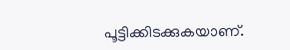പൂട്ടിക്കിടക്കുകയാണ്.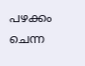പഴക്കം ചെന്ന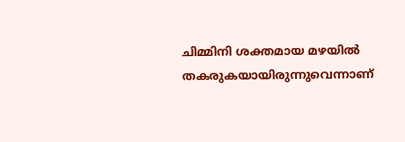ചിമ്മിനി ശക്തമായ മഴയിൽ തകരുകയായിരുന്നുവെന്നാണ്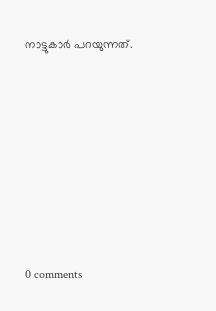നാട്ടുകാർ പറയുന്നത്.









0 comments